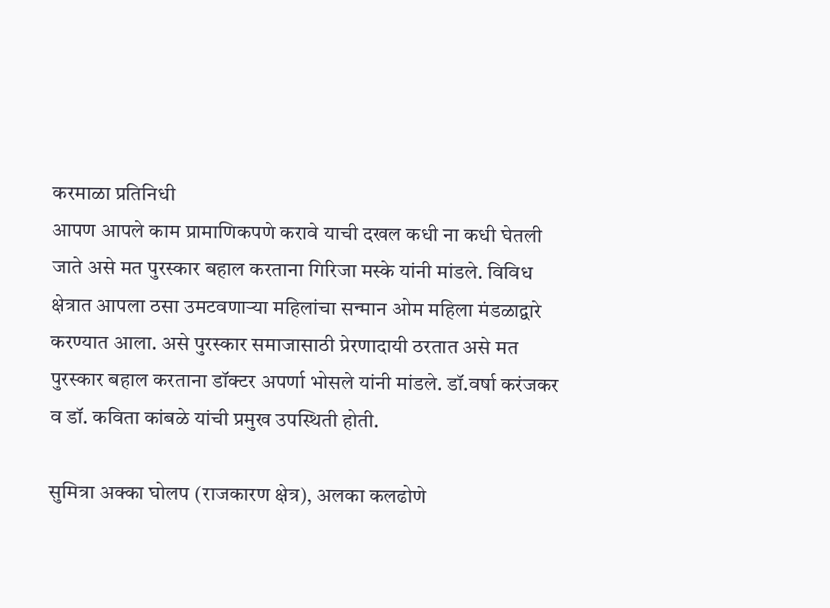करमाळा प्रतिनिधी
आपण आपले काम प्रामाणिकपणे करावे याची दखल कधी ना कधी घेतली जाते असे मत पुरस्कार बहाल करताना गिरिजा मस्के यांनी मांडले. विविध क्षेत्रात आपला ठसा उमटवणाऱ्या महिलांचा सन्मान ओम महिला मंडळाद्वारे करण्यात आला. असे पुरस्कार समाजासाठी प्रेरणादायी ठरतात असे मत पुरस्कार बहाल करताना डॉक्टर अपर्णा भोसले यांनी मांडले. डॉ.वर्षा करंजकर व डॉ. कविता कांबळे यांची प्रमुख उपस्थिती होती.

सुमित्रा अक्का घोलप (राजकारण क्षेत्र), अलका कलढोणे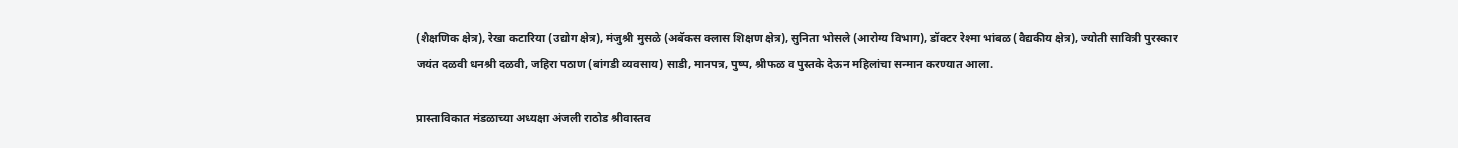(शैक्षणिक क्षेत्र), रेखा कटारिया (उद्योग क्षेत्र), मंजुश्री मुसळे (अबॅकस क्लास शिक्षण क्षेत्र), सुनिता भोसले (आरोग्य विभाग), डॉक्टर रेश्मा भांबळ (वैद्यकीय क्षेत्र), ज्योती सावित्री पुरस्कार जयंत दळवी धनश्री दळवी, जहिरा पठाण (बांगडी व्यवसाय) साडी, मानपत्र, पुष्प, श्रीफळ व पुस्तके देऊन महिलांचा सन्मान करण्यात आला.

प्रास्ताविकात मंडळाच्या अध्यक्षा अंजली राठोड श्रीवास्तव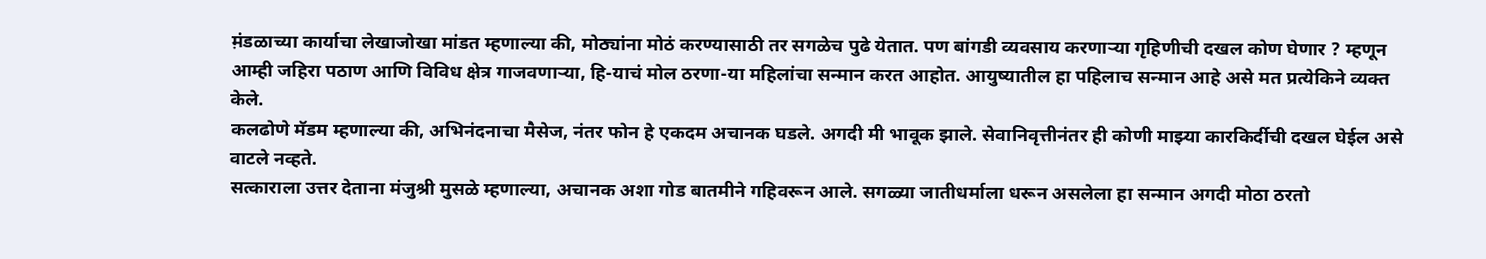म़ंडळाच्या कार्याचा लेखाजोखा मांडत म्हणाल्या की, मोठ्यांना मोठं करण्यासाठी तर सगळेच पुढे येतात. पण बांगडी व्यवसाय करणाऱ्या गृहिणीची दखल कोण घेणार ? म्हणून आम्ही जहिरा पठाण आणि विविध क्षेत्र गाजवणाऱ्या, हि-याचं मोल ठरणा-या महिलांचा सन्मान करत आहोत. आयुष्यातील हा पहिलाच सन्मान आहे असे मत प्रत्येकिने व्यक्त केले.
कलढोणे मॅडम म्हणाल्या की, अभिनंदनाचा मैसेज, नंतर फोन हे एकदम अचानक घडले. अगदी मी भावूक झाले. सेवानिवृत्तीनंतर ही कोणी माझ्या कारकिर्दीची दखल घेईल असे वाटले नव्हते.
सत्काराला उत्तर देताना मंजुश्री मुसळे म्हणाल्या, अचानक अशा गोड बातमीने गहिवरून आले. सगळ्या जातीधर्माला धरून असलेला हा सन्मान अगदी मोठा ठरतो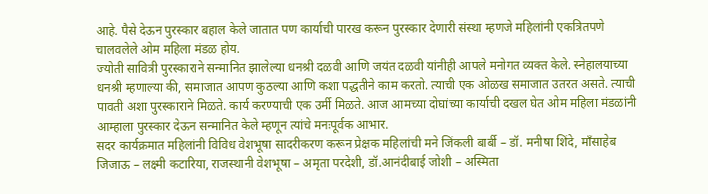आहे. पैसे देऊन पुरस्कार बहाल केले जातात पण कार्याची पारख करून पुरस्कार देणारी संस्था म्हणजे महिलांनी एकत्रितपणे चालवलेले ओम महिला मंडळ होय.
ज्योती सावित्री पुरस्काराने सन्मानित झालेल्या धनश्री दळवी आणि जयंत दळवी यांनीही आपले मनोगत व्यक्त केले. स्नेहालयाच्या धनश्री म्हणाल्या की, समाजात आपण कुठल्या आणि कशा पद्धतीने काम करतो. त्याची एक ओळख समाजात उतरत असते. त्याची पावती अशा पुरस्काराने मिळते. कार्य करण्याची एक उर्मी मिळते. आज आमच्या दोघांच्या कार्याची दखल घेत ओम महिला मंडळांनी आम्हाला पुरस्कार देऊन सन्मानित केले म्हणून त्यांचे मनःपूर्वक आभार.
सदर कार्यक्रमात महिलांनी विविध वेशभूषा सादरीकरण करून प्रेक्षक महिलांची मने जिंकली बार्बी – डॉ. मनीषा शिंदे, माँसाहेब जिजाऊ – लक्ष्मी कटारिया, राजस्थानी वेशभूषा – अमृता परदेशी, डॉ.आनंदीबाई जोशी – अस्मिता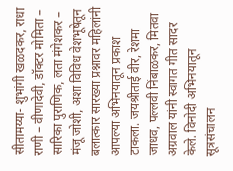सीतामय्या- शुभांगी खळदकर, राधा राणी – वीणादेवी, डॉक्टर मोमिता – सारिका पुराणिक, लता मंगेशकर – मंजू जोशी, अशा विविध वेशभूषेतून बलात्कार सारख्या प्रश्नावर महिलांनी आपल्या अभिनयातून प्रकाश टाकला. जयश्रीताई वीर, रेशमा जाधव, पल्लवी निंबाळकर, मितवा अग्रवाल यांनी स्वागत गीत सादर केले. विनोदी अभिनयातून सूत्रसंचालन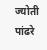ज्योती पांढरे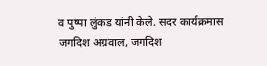व पुष्पा लुंकड यांनी केले. सदर कार्यक्रमास जगदिश अग्रवाल, जगदिश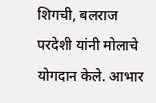शिगची, बलराज परदेशी यांनी मोलाचे योगदान केले. आभार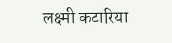लक्ष्मी कटारिया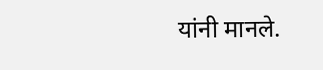यांनी मानले.